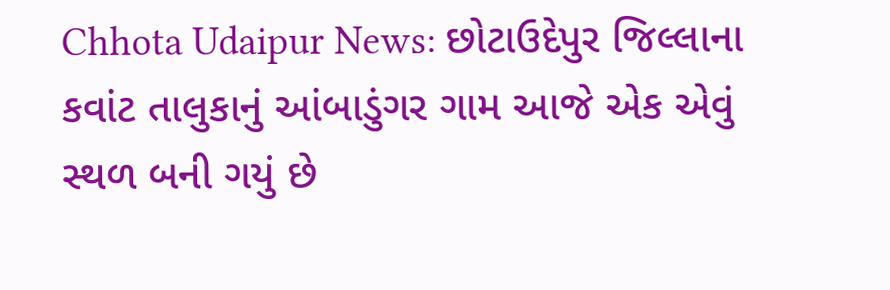Chhota Udaipur News: છોટાઉદેપુર જિલ્લાના કવાંટ તાલુકાનું આંબાડુંગર ગામ આજે એક એવું સ્થળ બની ગયું છે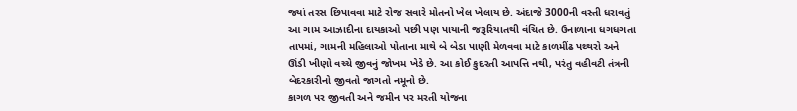જ્યાં તરસ છિપાવવા માટે રોજ સવારે મોતનો ખેલ ખેલાય છે. અંદાજે 3000ની વસ્તી ધરાવતું આ ગામ આઝાદીના દાયકાઓ પછી પણ પાયાની જરૂરિયાતથી વંચિત છે. ઉનાળાના ધગધગતા તાપમાં, ગામની મહિલાઓ પોતાના માથે બે બેડા પાણી મેળવવા માટે કાળમીંઢ પથ્થરો અને ઊંડી ખીણો વચ્ચે જીવનું જોખમ ખેડે છે. આ કોઈ કુદરતી આપત્તિ નથી, પરંતુ વહીવટી તંત્રની બેદરકારીનો જીવતો જાગતો નમૂનો છે.
કાગળ પર જીવતી અને જમીન પર મરતી યોજના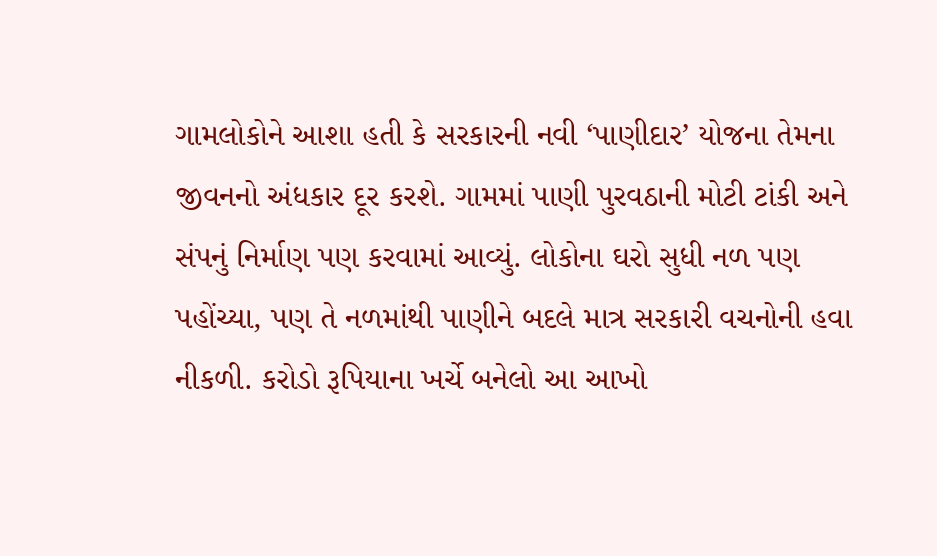ગામલોકોને આશા હતી કે સરકારની નવી ‘પાણીદાર’ યોજના તેમના જીવનનો અંધકાર દૂર કરશે. ગામમાં પાણી પુરવઠાની મોટી ટાંકી અને સંપનું નિર્માણ પણ કરવામાં આવ્યું. લોકોના ઘરો સુધી નળ પણ પહોંચ્યા, પણ તે નળમાંથી પાણીને બદલે માત્ર સરકારી વચનોની હવા નીકળી. કરોડો રૂપિયાના ખર્ચે બનેલો આ આખો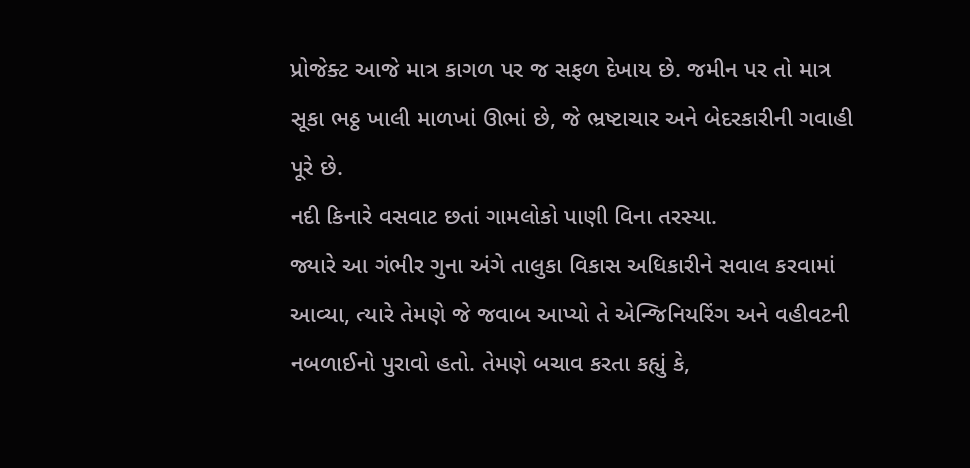પ્રોજેક્ટ આજે માત્ર કાગળ પર જ સફળ દેખાય છે. જમીન પર તો માત્ર સૂકા ભઠ્ઠ ખાલી માળખાં ઊભાં છે, જે ભ્રષ્ટાચાર અને બેદરકારીની ગવાહી પૂરે છે.
નદી કિનારે વસવાટ છતાં ગામલોકો પાણી વિના તરસ્યા.
જ્યારે આ ગંભીર ગુના અંગે તાલુકા વિકાસ અધિકારીને સવાલ કરવામાં આવ્યા, ત્યારે તેમણે જે જવાબ આપ્યો તે એન્જિનિયરિંગ અને વહીવટની નબળાઈનો પુરાવો હતો. તેમણે બચાવ કરતા કહ્યું કે,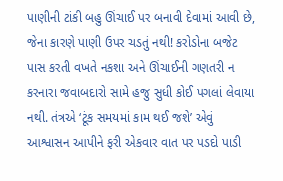પાણીની ટાંકી બહુ ઊંચાઈ પર બનાવી દેવામાં આવી છે, જેના કારણે પાણી ઉપર ચડતું નથી! કરોડોના બજેટ પાસ કરતી વખતે નકશા અને ઊંચાઈની ગણતરી ન કરનારા જવાબદારો સામે હજુ સુધી કોઈ પગલાં લેવાયા નથી. તંત્રએ ‘ટૂંક સમયમાં કામ થઈ જશે’ એવું આશ્વાસન આપીને ફરી એકવાર વાત પર પડદો પાડી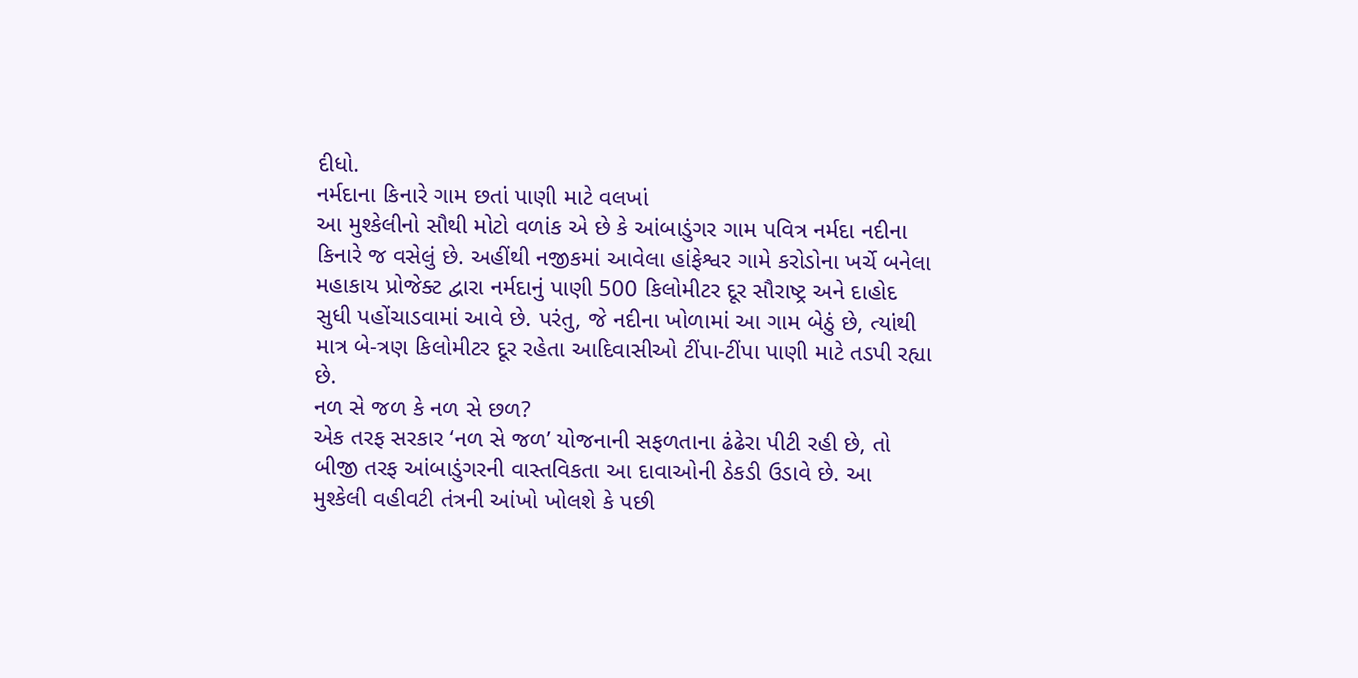દીધો.
નર્મદાના કિનારે ગામ છતાં પાણી માટે વલખાં
આ મુશ્કેલીનો સૌથી મોટો વળાંક એ છે કે આંબાડુંગર ગામ પવિત્ર નર્મદા નદીના કિનારે જ વસેલું છે. અહીંથી નજીકમાં આવેલા હાંફેશ્વર ગામે કરોડોના ખર્ચે બનેલા મહાકાય પ્રોજેક્ટ દ્વારા નર્મદાનું પાણી 500 કિલોમીટર દૂર સૌરાષ્ટ્ર અને દાહોદ સુધી પહોંચાડવામાં આવે છે. પરંતુ, જે નદીના ખોળામાં આ ગામ બેઠું છે, ત્યાંથી માત્ર બે-ત્રણ કિલોમીટર દૂર રહેતા આદિવાસીઓ ટીંપા-ટીંપા પાણી માટે તડપી રહ્યા છે.
નળ સે જળ કે નળ સે છળ?
એક તરફ સરકાર ‘નળ સે જળ’ યોજનાની સફળતાના ઢંઢેરા પીટી રહી છે, તો બીજી તરફ આંબાડુંગરની વાસ્તવિકતા આ દાવાઓની ઠેકડી ઉડાવે છે. આ મુશ્કેલી વહીવટી તંત્રની આંખો ખોલશે કે પછી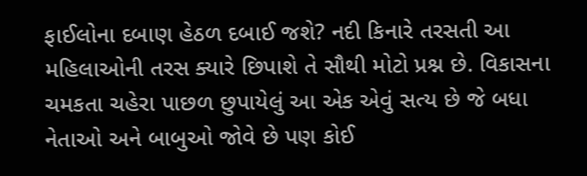ફાઈલોના દબાણ હેઠળ દબાઈ જશે? નદી કિનારે તરસતી આ મહિલાઓની તરસ ક્યારે છિપાશે તે સૌથી મોટો પ્રશ્ન છે. વિકાસના ચમકતા ચહેરા પાછળ છુપાયેલું આ એક એવું સત્ય છે જે બધા નેતાઓ અને બાબુઓ જોવે છે પણ કોઈ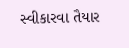સ્વીકારવા તૈયાર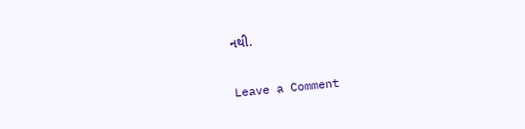નથી.


Leave a Comment